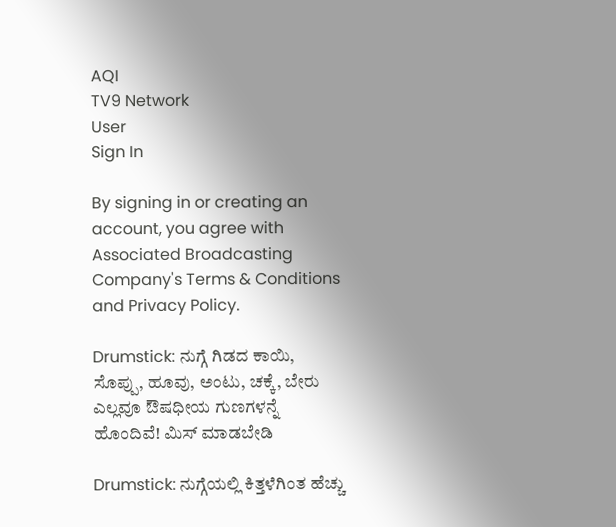AQI
TV9 Network
User
Sign In

By signing in or creating an account, you agree with Associated Broadcasting Company's Terms & Conditions and Privacy Policy.

Drumstick: ನುಗ್ಗೆ ಗಿಡದ ಕಾಯಿ, ಸೊಪ್ಪು, ಹೂವು, ಅಂಟು, ಚಕ್ಕೆ, ಬೇರು ಎಲ್ಲವೂ ಔಷಧೀಯ ಗುಣಗಳನ್ನೆ ಹೊಂದಿವೆ! ಮಿಸ್ ಮಾಡಬೇಡಿ

Drumstick: ನುಗ್ಗೆಯಲ್ಲಿ ಕಿತ್ತಳೆಗಿಂತ ಹೆಚ್ಚು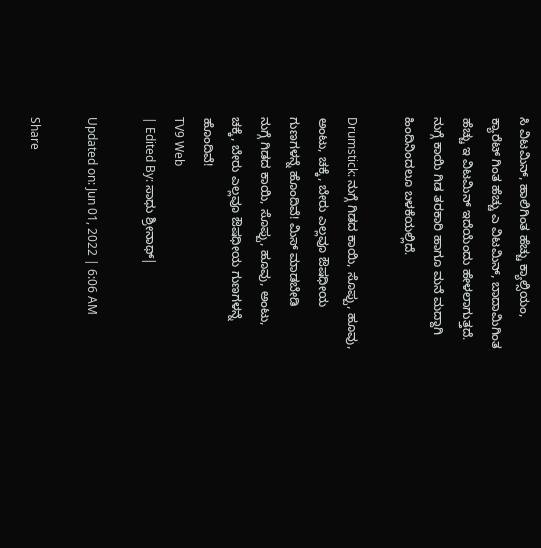ಸಿ ವಿಟಮಿನ್, ಹಾಲಿಗಿಂತ ಹೆಚ್ಚು ಕ್ಯಾಲ್ಸಿಯಂ, ಕ್ಯಾರೆಟ್ ಗಿಂತ ಹೆಚ್ಚು ಎ ವಿಟಮಿನ್, ಬಾದಾಮಿಗಿಂತ ಹೆಚ್ಚು ಇ ವಿಟಮಿನ್ ಇದೆಯೆಂದು ಹೇಳಲಾಗುತ್ತದೆ. ನುಗ್ಗೆ ಕಾಯಿ ಗಿಡ ತರಕಾರಿ ಹಾಗೂ ಮನೆ ಮದ್ದಾಗಿ ಹಿಂದಿನಿಂದಲೂ ಬಳಕೆಯಲ್ಲಿದೆ.

Drumstick: ನುಗ್ಗೆ ಗಿಡದ ಕಾಯಿ, ಸೊಪ್ಪು, ಹೂವು, ಅಂಟು, ಚಕ್ಕೆ, ಬೇರು ಎಲ್ಲವೂ ಔಷಧೀಯ ಗುಣಗಳನ್ನೆ ಹೊಂದಿವೆ! ಮಿಸ್ ಮಾಡಬೇಡಿ
ನುಗ್ಗೆ ಗಿಡದ ಕಾಯಿ, ಸೊಪ್ಪು, ಹೂವು, ಅಂಟು, ಚಕ್ಕೆ, ಬೇರು ಎಲ್ಲವೂ ಔಷಧೀಯ ಗುಣಗಳನ್ನೆ ಹೊಂದಿವೆ!
TV9 Web
| Edited By: ಸಾಧು ಶ್ರೀನಾಥ್|

Updated on: Jun 01, 2022 | 6:06 AM

Share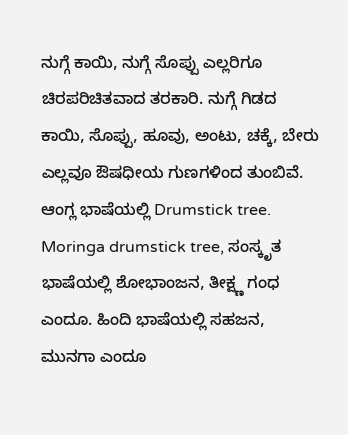ನುಗ್ಗೆ ಕಾಯಿ, ನುಗ್ಗೆ ಸೊಪ್ಪು ಎಲ್ಲರಿಗೂ ಚಿರಪರಿಚಿತವಾದ ತರಕಾರಿ. ನುಗ್ಗೆ ಗಿಡದ ಕಾಯಿ, ಸೊಪ್ಪು, ಹೂವು, ಅಂಟು, ಚಕ್ಕೆ, ಬೇರು ಎಲ್ಲವೂ ಔಷಧೀಯ ಗುಣಗಳಿಂದ ತುಂಬಿವೆ. ಆಂಗ್ಲ ಭಾಷೆಯಲ್ಲಿ Drumstick tree. Moringa drumstick tree, ಸಂಸ್ಕೃತ ಭಾಷೆಯಲ್ಲಿ ಶೋಭಾಂಜನ, ತೀಕ್ಷ್ಣ ಗಂಧ ಎಂದೂ. ಹಿಂದಿ ಭಾಷೆಯಲ್ಲಿ ಸಹಜನ, ಮುನಗಾ ಎಂದೂ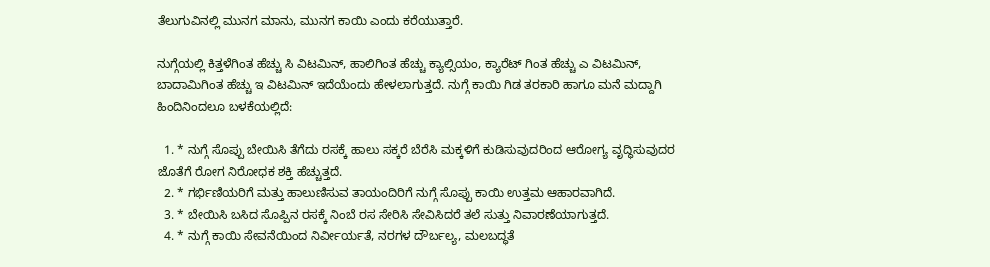ತೆಲುಗುವಿನಲ್ಲಿ ಮುನಗ ಮಾನು, ಮುನಗ ಕಾಯಿ ಎಂದು ಕರೆಯುತ್ತಾರೆ.

ನುಗ್ಗೆಯಲ್ಲಿ ಕಿತ್ತಳೆಗಿಂತ ಹೆಚ್ಚು ಸಿ ವಿಟಮಿನ್, ಹಾಲಿಗಿಂತ ಹೆಚ್ಚು ಕ್ಯಾಲ್ಸಿಯಂ, ಕ್ಯಾರೆಟ್ ಗಿಂತ ಹೆಚ್ಚು ಎ ವಿಟಮಿನ್, ಬಾದಾಮಿಗಿಂತ ಹೆಚ್ಚು ಇ ವಿಟಮಿನ್ ಇದೆಯೆಂದು ಹೇಳಲಾಗುತ್ತದೆ. ನುಗ್ಗೆ ಕಾಯಿ ಗಿಡ ತರಕಾರಿ ಹಾಗೂ ಮನೆ ಮದ್ದಾಗಿ ಹಿಂದಿನಿಂದಲೂ ಬಳಕೆಯಲ್ಲಿದೆ:

  1. * ನುಗ್ಗೆ ಸೊಪ್ಪು ಬೇಯಿಸಿ ತೆಗೆದು ರಸಕ್ಕೆ ಹಾಲು ಸಕ್ಕರೆ ಬೆರೆಸಿ ಮಕ್ಕಳಿಗೆ ಕುಡಿಸುವುದರಿಂದ ಆರೋಗ್ಯ ವೃದ್ಧಿಸುವುದರ ಜೊತೆಗೆ ರೋಗ ನಿರೋಧಕ ಶಕ್ತಿ ಹೆಚ್ಚುತ್ತದೆ.
  2. * ಗರ್ಭಿಣಿಯರಿಗೆ ಮತ್ತು ಹಾಲುಣಿಸುವ ತಾಯಂದಿರಿಗೆ ನುಗ್ಗೆ ಸೊಪ್ಪು ಕಾಯಿ ಉತ್ತಮ ಆಹಾರವಾಗಿದೆ.
  3. * ಬೇಯಿಸಿ ಬಸಿದ ಸೊಪ್ಪಿನ ರಸಕ್ಕೆ ನಿಂಬೆ ರಸ ಸೇರಿಸಿ ಸೇವಿಸಿದರೆ ತಲೆ ಸುತ್ತು ನಿವಾರಣೆಯಾಗುತ್ತದೆ.
  4. * ನುಗ್ಗೆ ಕಾಯಿ ಸೇವನೆಯಿಂದ ನಿರ್ವೀರ್ಯತೆ, ನರಗಳ ದೌರ್ಬಲ್ಯ, ಮಲಬದ್ಧತೆ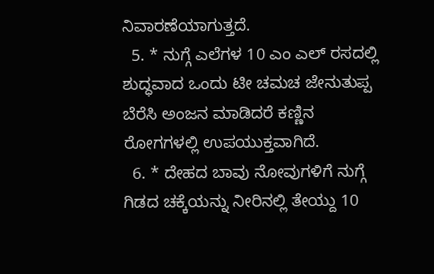ನಿವಾರಣೆಯಾಗುತ್ತದೆ.
  5. * ನುಗ್ಗೆ ಎಲೆಗಳ 10 ಎಂ ಎಲ್ ರಸದಲ್ಲಿ ಶುದ್ಧವಾದ ಒಂದು ಟೀ ಚಮಚ ಜೇನುತುಪ್ಪ ಬೆರೆಸಿ ಅಂಜನ ಮಾಡಿದರೆ ಕಣ್ಣಿನ ರೋಗಗಳಲ್ಲಿ ಉಪಯುಕ್ತವಾಗಿದೆ.
  6. * ದೇಹದ ಬಾವು ನೋವುಗಳಿಗೆ ನುಗ್ಗೆ ಗಿಡದ ಚಕ್ಕೆಯನ್ನು ನೀರಿನಲ್ಲಿ ತೇಯ್ದು 10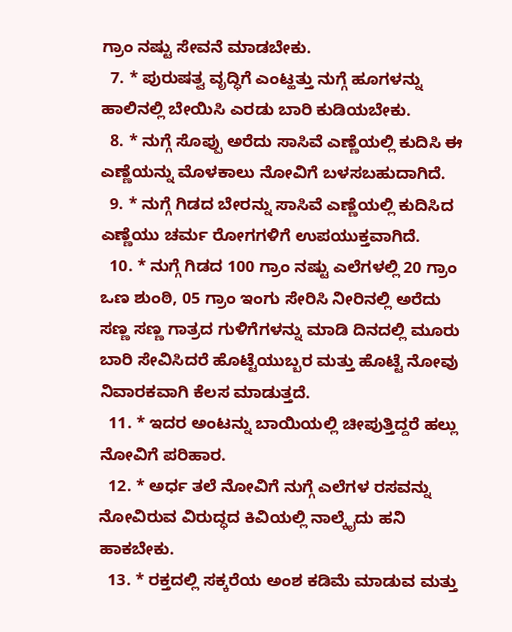ಗ್ರಾಂ ನಷ್ಟು ಸೇವನೆ ಮಾಡಬೇಕು.
  7. * ಪುರುಷತ್ವ ವೃದ್ಧಿಗೆ ಎಂಟ್ಹತ್ತು ನುಗ್ಗೆ ಹೂಗಳನ್ನು ಹಾಲಿನಲ್ಲಿ ಬೇಯಿಸಿ ಎರಡು ಬಾರಿ ಕುಡಿಯಬೇಕು.
  8. * ನುಗ್ಗೆ ಸೊಪ್ಪು ಅರೆದು ಸಾಸಿವೆ ಎಣ್ಣೆಯಲ್ಲಿ ಕುದಿಸಿ ಈ ಎಣ್ಣೆಯನ್ನು ಮೊಳಕಾಲು ನೋವಿಗೆ ಬಳಸಬಹುದಾಗಿದೆ.
  9. * ನುಗ್ಗೆ ಗಿಡದ ಬೇರನ್ನು ಸಾಸಿವೆ ಎಣ್ಣೆಯಲ್ಲಿ ಕುದಿಸಿದ ಎಣ್ಣೆಯು ಚರ್ಮ ರೋಗಗಳಿಗೆ ಉಪಯುಕ್ತವಾಗಿದೆ.
  10. * ನುಗ್ಗೆ ಗಿಡದ 100 ಗ್ರಾಂ ನಷ್ಟು ಎಲೆಗಳಲ್ಲಿ 20 ಗ್ರಾಂ ಒಣ ಶುಂಠಿ, 05 ಗ್ರಾಂ ಇಂಗು ಸೇರಿಸಿ ನೀರಿನಲ್ಲಿ ಅರೆದು ಸಣ್ಣ ಸಣ್ಣ ಗಾತ್ರದ ಗುಳಿಗೆಗಳನ್ನು ಮಾಡಿ ದಿನದಲ್ಲಿ ಮೂರು ಬಾರಿ ಸೇವಿಸಿದರೆ ಹೊಟ್ಟೆಯುಬ್ಬರ ಮತ್ತು ಹೊಟ್ಟೆ ನೋವು ನಿವಾರಕವಾಗಿ ಕೆಲಸ ಮಾಡುತ್ತದೆ.
  11. * ಇದರ ಅಂಟನ್ನು ಬಾಯಿಯಲ್ಲಿ ಚೀಪುತ್ತಿದ್ದರೆ ಹಲ್ಲು ನೋವಿಗೆ ಪರಿಹಾರ.
  12. * ಅರ್ಧ ತಲೆ ನೋವಿಗೆ ನುಗ್ಗೆ ಎಲೆಗಳ ರಸವನ್ನು ನೋವಿರುವ ವಿರುದ್ಧದ ಕಿವಿಯಲ್ಲಿ ನಾಲ್ಕೈದು ಹನಿ ಹಾಕಬೇಕು.
  13. * ರಕ್ತದಲ್ಲಿ ಸಕ್ಕರೆಯ ಅಂಶ ಕಡಿಮೆ ಮಾಡುವ ಮತ್ತು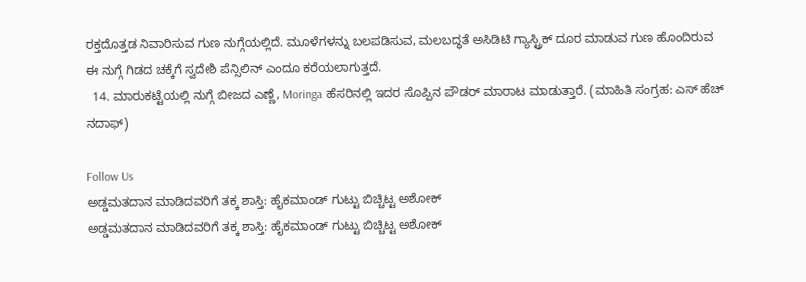ರಕ್ತದೊತ್ತಡ ನಿವಾರಿಸುವ ಗುಣ ನುಗ್ಗೆಯಲ್ಲಿದೆ. ಮೂಳೆಗಳನ್ನು ಬಲಪಡಿಸುವ, ಮಲಬದ್ಧತೆ ಅಸಿಡಿಟಿ ಗ್ಯಾಸ್ಟ್ರಿಕ್ ದೂರ ಮಾಡುವ ಗುಣ ಹೊಂದಿರುವ ಈ ನುಗ್ಗೆ ಗಿಡದ ಚಕ್ಕೆಗೆ ಸ್ವದೇಶಿ ಪೆನ್ಸಿಲಿನ್ ಎಂದೂ ಕರೆಯಲಾಗುತ್ತದೆ.
  14. ಮಾರುಕಟ್ಟೆಯಲ್ಲಿ ನುಗ್ಗೆ ಬೀಜದ ಎಣ್ಣೆ, Moringa ಹೆಸರಿನಲ್ಲಿ ಇದರ ಸೊಪ್ಪಿನ ಪೌಡರ್ ಮಾರಾಟ ಮಾಡುತ್ತಾರೆ. (ಮಾಹಿತಿ ಸಂಗ್ರಹ: ಎಸ್ ಹೆಚ್ ನದಾಫ್)

Follow Us
ಅಡ್ಡಮತದಾನ ಮಾಡಿದವರಿಗೆ ತಕ್ಕ ಶಾಸ್ತಿ: ಹೈಕಮಾಂಡ್ ಗುಟ್ಟು ಬಿಚ್ಚಿಟ್ಟ ಅಶೋಕ್
ಅಡ್ಡಮತದಾನ ಮಾಡಿದವರಿಗೆ ತಕ್ಕ ಶಾಸ್ತಿ: ಹೈಕಮಾಂಡ್ ಗುಟ್ಟು ಬಿಚ್ಚಿಟ್ಟ ಅಶೋಕ್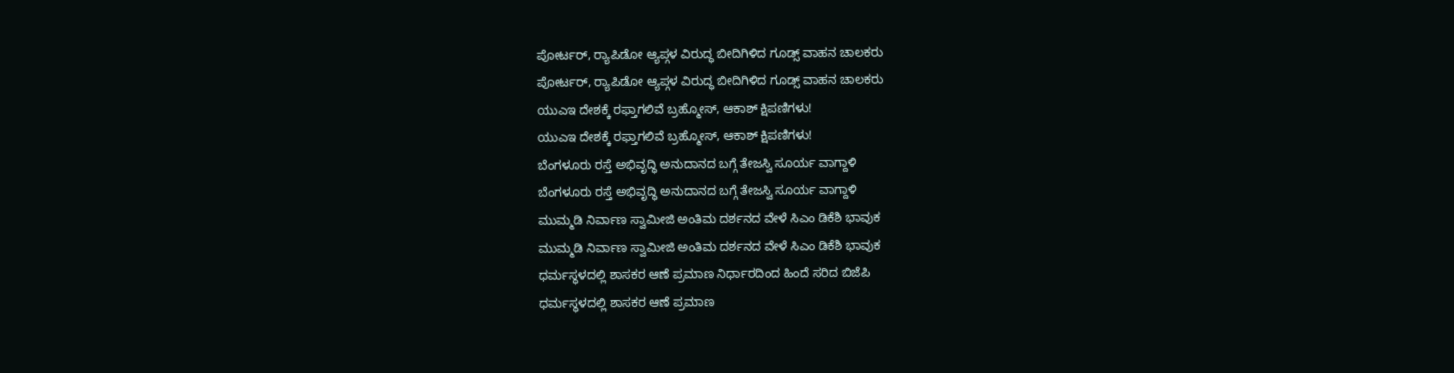ಪೋರ್ಟರ್, ರ‍್ಯಾಪಿಡೋ ಆ್ಯಪ್ಗಳ ವಿರುದ್ಧ ಬೀದಿಗಿಳಿದ ಗೂಡ್ಸ್ ವಾಹನ ಚಾಲಕರು
ಪೋರ್ಟರ್, ರ‍್ಯಾಪಿಡೋ ಆ್ಯಪ್ಗಳ ವಿರುದ್ಧ ಬೀದಿಗಿಳಿದ ಗೂಡ್ಸ್ ವಾಹನ ಚಾಲಕರು
ಯುಎಇ ದೇಶಕ್ಕೆ ರಫ್ತಾಗಲಿವೆ ಬ್ರಹ್ಮೋಸ್, ಆಕಾಶ್ ಕ್ಷಿಪಣಿಗಳು!
ಯುಎಇ ದೇಶಕ್ಕೆ ರಫ್ತಾಗಲಿವೆ ಬ್ರಹ್ಮೋಸ್, ಆಕಾಶ್ ಕ್ಷಿಪಣಿಗಳು!
ಬೆಂಗಳೂರು ರಸ್ತೆ ಅಭಿವೃದ್ಧಿ ಅನುದಾನದ ಬಗ್ಗೆ ತೇಜಸ್ವಿ ಸೂರ್ಯ ವಾಗ್ದಾಳಿ
ಬೆಂಗಳೂರು ರಸ್ತೆ ಅಭಿವೃದ್ಧಿ ಅನುದಾನದ ಬಗ್ಗೆ ತೇಜಸ್ವಿ ಸೂರ್ಯ ವಾಗ್ದಾಳಿ
ಮುಮ್ಮಡಿ ನಿರ್ವಾಣ ಸ್ವಾಮೀಜಿ ಅಂತಿಮ ದರ್ಶನದ ವೇಳೆ ಸಿಎಂ ಡಿಕೆಶಿ ಭಾವುಕ
ಮುಮ್ಮಡಿ ನಿರ್ವಾಣ ಸ್ವಾಮೀಜಿ ಅಂತಿಮ ದರ್ಶನದ ವೇಳೆ ಸಿಎಂ ಡಿಕೆಶಿ ಭಾವುಕ
ಧರ್ಮಸ್ಥಳದಲ್ಲಿ ಶಾಸಕರ ಆಣೆ ಪ್ರಮಾಣ ನಿರ್ಧಾರದಿಂದ ಹಿಂದೆ ಸರಿದ ಬಿಜೆಪಿ
ಧರ್ಮಸ್ಥಳದಲ್ಲಿ ಶಾಸಕರ ಆಣೆ ಪ್ರಮಾಣ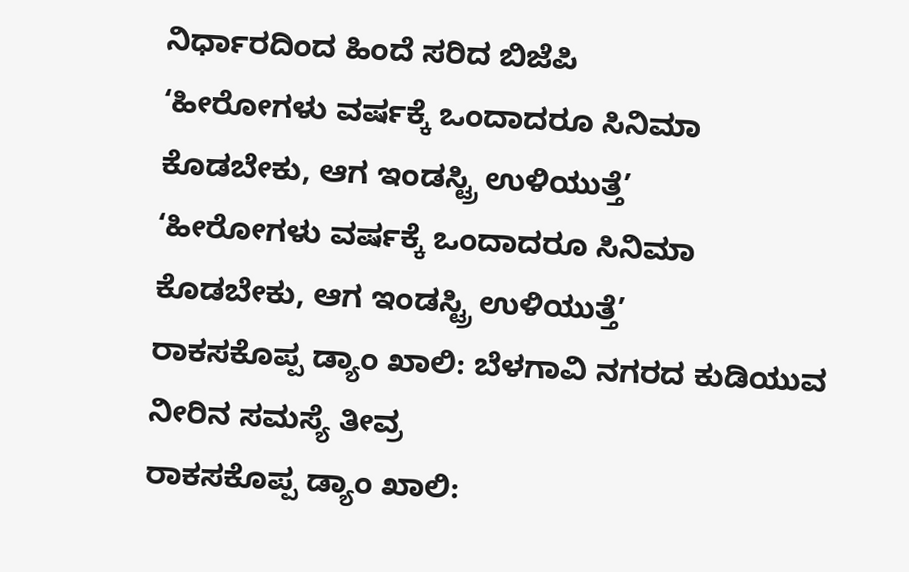ನಿರ್ಧಾರದಿಂದ ಹಿಂದೆ ಸರಿದ ಬಿಜೆಪಿ
‘ಹೀರೋಗಳು ವರ್ಷಕ್ಕೆ ಒಂದಾದರೂ ಸಿನಿಮಾ ಕೊಡಬೇಕು, ಆಗ ಇಂಡಸ್ಟ್ರಿ ಉಳಿಯುತ್ತೆ’
‘ಹೀರೋಗಳು ವರ್ಷಕ್ಕೆ ಒಂದಾದರೂ ಸಿನಿಮಾ ಕೊಡಬೇಕು, ಆಗ ಇಂಡಸ್ಟ್ರಿ ಉಳಿಯುತ್ತೆ’
ರಾಕಸಕೊಪ್ಪ ಡ್ಯಾಂ ಖಾಲಿ: ಬೆಳಗಾವಿ ನಗರದ ಕುಡಿಯುವ ನೀರಿನ ಸಮಸ್ಯೆ ತೀವ್ರ
ರಾಕಸಕೊಪ್ಪ ಡ್ಯಾಂ ಖಾಲಿ: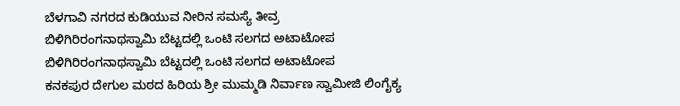ಬೆಳಗಾವಿ ನಗರದ ಕುಡಿಯುವ ನೀರಿನ ಸಮಸ್ಯೆ ತೀವ್ರ
ಬಿಳಿಗಿರಿರಂಗನಾಥಸ್ವಾಮಿ ಬೆಟ್ಟದಲ್ಲಿ ಒಂಟಿ ಸಲಗದ ಅಟಾಟೋಪ
ಬಿಳಿಗಿರಿರಂಗನಾಥಸ್ವಾಮಿ ಬೆಟ್ಟದಲ್ಲಿ ಒಂಟಿ ಸಲಗದ ಅಟಾಟೋಪ
ಕನಕಪುರ ದೇಗುಲ ಮಠದ ಹಿರಿಯ ಶ್ರೀ ಮುಮ್ಮಡಿ ನಿರ್ವಾಣ ಸ್ವಾಮೀಜಿ ಲಿಂಗೈಕ್ಯ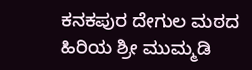ಕನಕಪುರ ದೇಗುಲ ಮಠದ ಹಿರಿಯ ಶ್ರೀ ಮುಮ್ಮಡಿ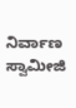ನಿರ್ವಾಣ ಸ್ವಾಮೀಜಿ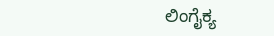ಲಿಂಗೈಕ್ಯ